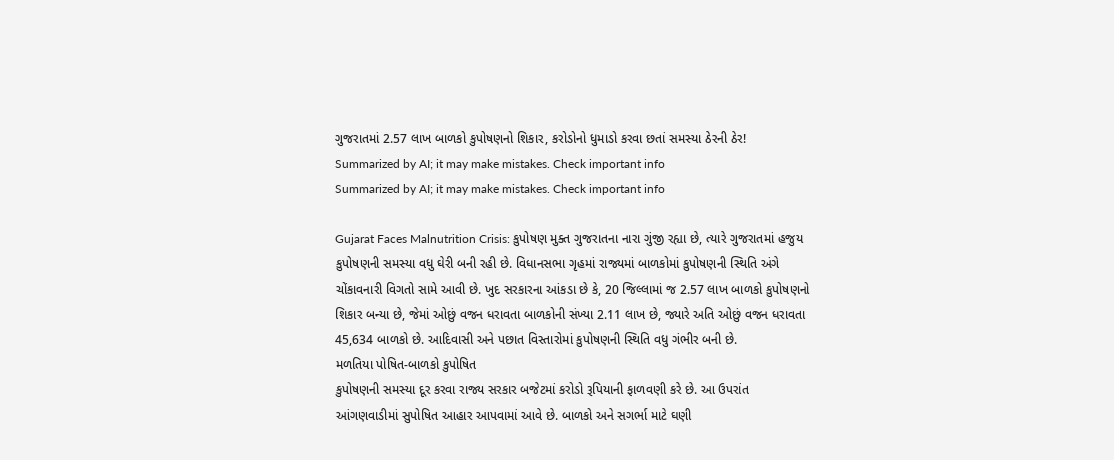ગુજરાતમાં 2.57 લાખ બાળકો કુપોષણનો શિકાર, કરોડોનો ધુમાડો કરવા છતાં સમસ્યા ઠેરની ઠેર!
Summarized by AI; it may make mistakes. Check important info
Summarized by AI; it may make mistakes. Check important info

Gujarat Faces Malnutrition Crisis: કુપોષણ મુક્ત ગુજરાતના નારા ગુંજી રહ્યા છે, ત્યારે ગુજરાતમાં હજુય કુપોષણની સમસ્યા વધુ ઘેરી બની રહી છે. વિધાનસભા ગૃહમાં રાજ્યમાં બાળકોમાં કુપોષણની સ્થિતિ અંગે ચોંકાવનારી વિગતો સામે આવી છે. ખુદ સરકારના આંકડા છે કે, 20 જિલ્લામાં જ 2.57 લાખ બાળકો કુપોષણનો શિકાર બન્યા છે, જેમાં ઓછું વજન ધરાવતા બાળકોની સંખ્યા 2.11 લાખ છે, જ્યારે અતિ ઓછું વજન ધરાવતા 45,634 બાળકો છે. આદિવાસી અને પછાત વિસ્તારોમાં કુપોષણની સ્થિતિ વધુ ગંભીર બની છે.
મળતિયા પોષિત-બાળકો કુપોષિત
કુપોષણની સમસ્યા દૂર કરવા રાજ્ય સરકાર બજેટમાં કરોડો રૂપિયાની ફાળવણી કરે છે. આ ઉપરાંત આંગણવાડીમાં સુપોષિત આહાર આપવામાં આવે છે. બાળકો અને સગર્ભા માટે ઘણી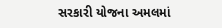સરકારી યોજના અમલમાં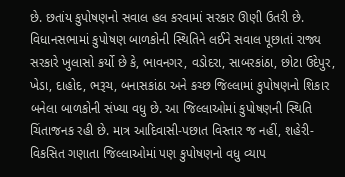છે. છતાંય કુપોષણનો સવાલ હલ કરવામાં સરકાર ઊણી ઉતરી છે. વિધાનસભામાં કુપોષણ બાળકોની સ્થિતિને લઈને સવાલ પૂછાતાં રાજ્ય સરકારે ખુલાસો કર્યો છે કે, ભાવનગર, વડોદરા, સાબરકાંઠા, છોટા ઉદેપુર, ખેડા, દાહોદ, ભરૂચ, બનાસકાંઠા અને કચ્છ જિલ્લામાં કુપોષણનો શિકાર બનેલા બાળકોની સંખ્યા વધુ છે. આ જિલ્લાઓમાં કુપોષણની સ્થિતિ ચિંતાજનક રહી છે. માત્ર આદિવાસી-પછાત વિસ્તાર જ નહીં, શહેરી-વિકસિત ગણાતા જિલ્લાઓમાં પણ કુપોષણનો વધુ વ્યાપ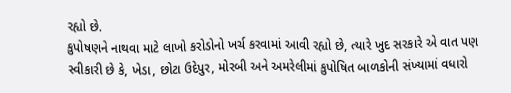રહ્યો છે.
કુપોષણને નાથવા માટે લાખો કરોડોનો ખર્ચ કરવામાં આવી રહ્યો છે, ત્યારે ખુદ સરકારે એ વાત પણ સ્વીકારી છે કે, ખેડા, છોટા ઉદેપુર, મોરબી અને અમરેલીમાં કુપોષિત બાળકોની સંખ્યામાં વધારો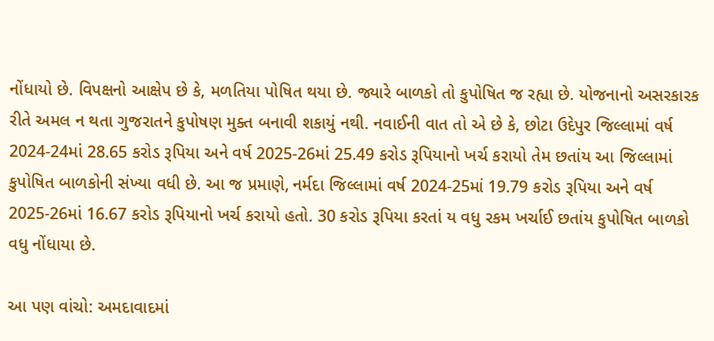નોંધાયો છે. વિપક્ષનો આક્ષેપ છે કે, મળતિયા પોષિત થયા છે. જ્યારે બાળકો તો કુપોષિત જ રહ્યા છે. યોજનાનો અસરકારક રીતે અમલ ન થતા ગુજરાતને કુપોષણ મુક્ત બનાવી શકાયું નથી. નવાઈની વાત તો એ છે કે, છોટા ઉદેપુર જિલ્લામાં વર્ષ 2024-24માં 28.65 કરોડ રૂપિયા અને વર્ષ 2025-26માં 25.49 કરોડ રૂપિયાનો ખર્ચ કરાયો તેમ છતાંય આ જિલ્લામાં કુપોષિત બાળકોની સંખ્યા વધી છે. આ જ પ્રમાણે, નર્મદા જિલ્લામાં વર્ષ 2024-25માં 19.79 કરોડ રૂપિયા અને વર્ષ 2025-26માં 16.67 કરોડ રૂપિયાનો ખર્ચ કરાયો હતો. 30 કરોડ રૂપિયા કરતાં ય વધુ રકમ ખર્ચાઈ છતાંય કુપોષિત બાળકો વધુ નોંધાયા છે.

આ પણ વાંચો: અમદાવાદમાં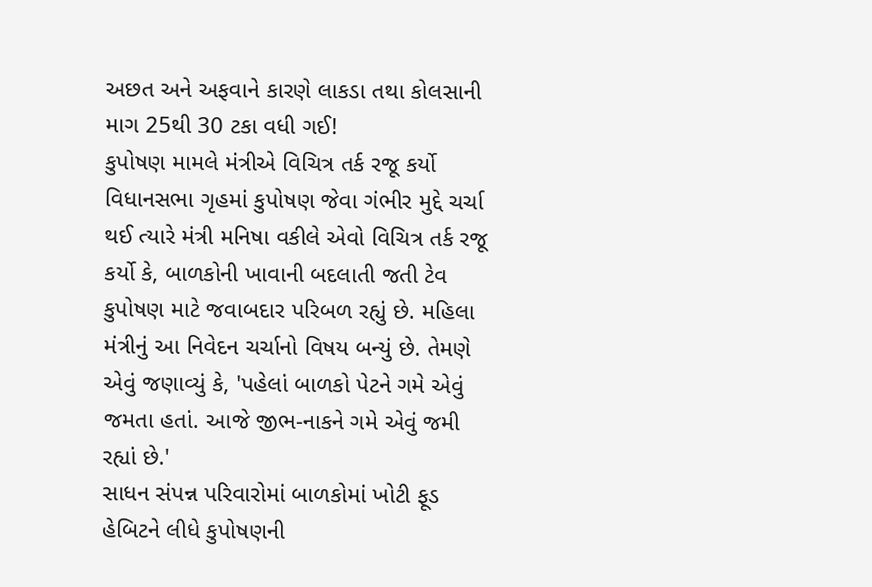અછત અને અફવાને કારણે લાકડા તથા કોલસાની માગ 25થી 30 ટકા વધી ગઈ!
કુપોષણ મામલે મંત્રીએ વિચિત્ર તર્ક રજૂ કર્યો
વિધાનસભા ગૃહમાં કુપોષણ જેવા ગંભીર મુદ્દે ચર્ચા થઈ ત્યારે મંત્રી મનિષા વકીલે એવો વિચિત્ર તર્ક રજૂ કર્યો કે, બાળકોની ખાવાની બદલાતી જતી ટેવ કુપોષણ માટે જવાબદાર પરિબળ રહ્યું છે. મહિલા મંત્રીનું આ નિવેદન ચર્ચાનો વિષય બન્યું છે. તેમણે એવું જણાવ્યું કે, 'પહેલાં બાળકો પેટને ગમે એવું જમતા હતાં. આજે જીભ-નાકને ગમે એવું જમી રહ્યાં છે.'
સાધન સંપન્ન પરિવારોમાં બાળકોમાં ખોટી ફૂડ હેબિટને લીધે કુપોષણની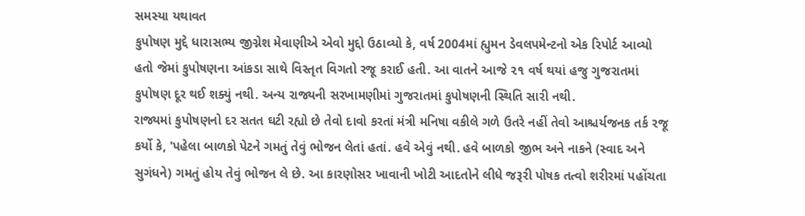સમસ્યા યથાવત
કુપોષણ મુદ્દે ધારાસભ્ય જીગ્નેશ મેવાણીએ એવો મુદ્દો ઉઠાવ્યો કે, વર્ષ 2004માં હ્યુમન ડેવલપમેન્ટનો એક રિપોર્ટ આવ્યો હતો જેમાં કુપોષણના આંકડા સાથે વિસ્તૃત વિગતો રજૂ કરાઈ હતી. આ વાતને આજે ૨૧ વર્ષ થયાં હજુ ગુજરાતમાં કુપોષણ દૂર થઈ શક્યું નથી. અન્ય રાજ્યની સરખામણીમાં ગુજરાતમાં કુપોષણની સ્થિતિ સારી નથી.
રાજ્યમાં કુપોષણનો દર સતત ઘટી રહ્યો છે તેવો દાવો કરતાં મંત્રી મનિષા વકીલે ગળે ઉતરે નહીં તેવો આશ્ચર્યજનક તર્ક રજૂ કર્યો કે, 'પહેલા બાળકો પેટને ગમતું તેવું ભોજન લેતાં હતાં. હવે એવું નથી. હવે બાળકો જીભ અને નાકને (સ્વાદ અને સુગંધને) ગમતું હોય તેવું ભોજન લે છે. આ કારણોસર ખાવાની ખોટી આદતોને લીધે જરૂરી પોષક તત્વો શરીરમાં પહોંચતા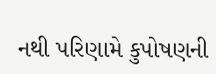નથી પરિણામે કુપોષણની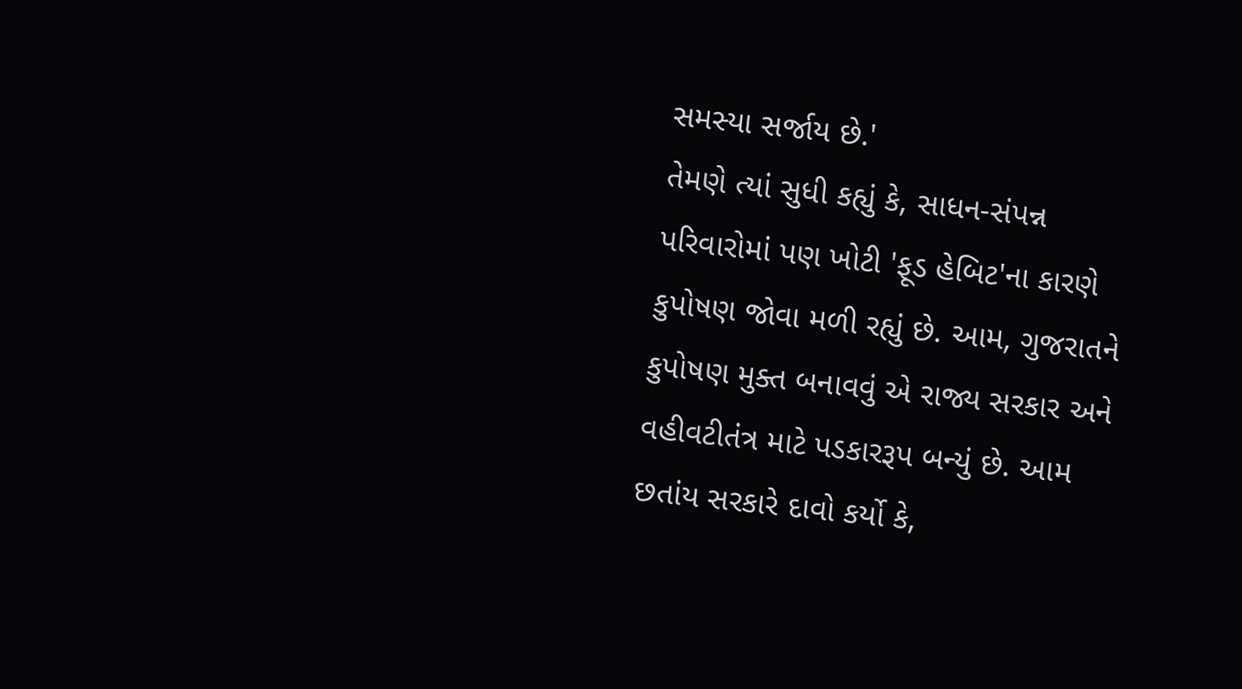સમસ્યા સર્જાય છે.'
તેમણે ત્યાં સુધી કહ્યું કે, સાધન-સંપન્ન પરિવારોમાં પણ ખોટી 'ફૂડ હેબિટ'ના કારણે કુપોષણ જોવા મળી રહ્યું છે. આમ, ગુજરાતને કુપોષણ મુક્ત બનાવવું એ રાજ્ય સરકાર અને વહીવટીતંત્ર માટે પડકારરૂપ બન્યું છે. આમ છતાંય સરકારે દાવો કર્યો કે,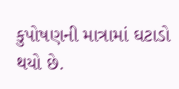કુપોષણની માત્રામાં ઘટાડો થયો છે.